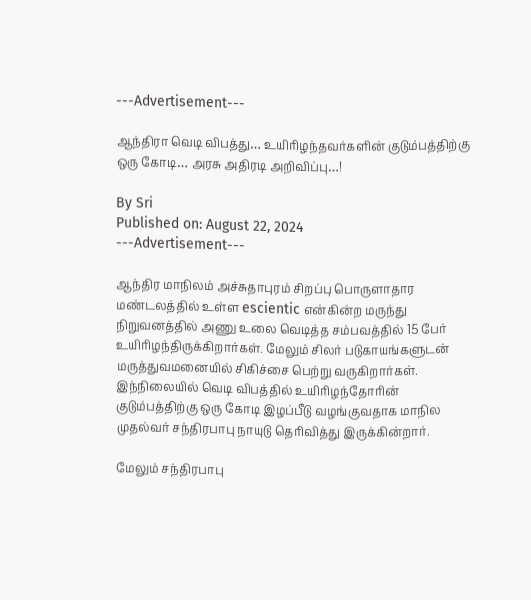---Advertisement---

ஆந்திரா வெடி விபத்து… உயிரிழந்தவர்களின் குடும்பத்திற்கு ஒரு கோடி… அரசு அதிரடி அறிவிப்பு…!

By Sri
Published on: August 22, 2024
---Advertisement---

ஆந்திர மாநிலம் அச்சுதாபுரம் சிறப்பு பொருளாதார மண்டலத்தில் உள்ள escientic என்கின்ற மருந்து நிறுவனத்தில் அணு உலை வெடித்த சம்பவத்தில் 15 பேர் உயிரிழந்திருக்கிறார்கள். மேலும் சிலர் படுகாயங்களுடன் மருத்துவமனையில் சிகிச்சை பெற்று வருகிறார்கள். இந்நிலையில் வெடி விபத்தில் உயிரிழந்தோரின் குடும்பத்திற்கு ஒரு கோடி இழப்பீடு வழங்குவதாக மாநில முதல்வர் சந்திரபாபு நாயுடு தெரிவித்து இருக்கின்றார்.

மேலும் சந்திரபாபு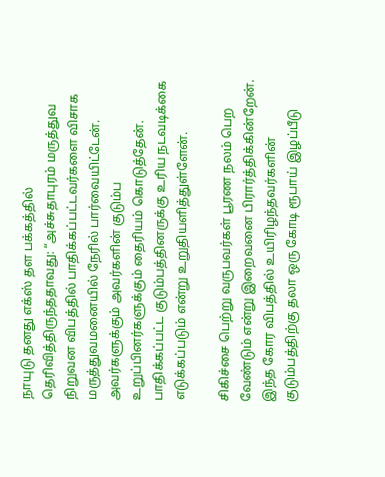நாயுடு தனது எக்ஸ் தள பக்கத்தில் தெரிவித்திருந்ததாவது: “அச்சுதாபுரம் மருத்துவ நிறுவன விபத்தில் பாதிக்கப்பட்டவர்களை விசாக மருத்துவமனையில் நேரில் பார்வையிட்டேன். அவர்களுக்கும் அவர்களின் குடும்ப உறுப்பினர்களுக்கும் தைரியம் கொடுத்தேன். பாதிக்கப்பட்ட குடும்பத்தினருக்கு உரிய நடவடிக்கை எடுக்கப்படும் என்று உறுதியளித்துள்ளேன்.

சிகிச்சை பெற்று வருபவர்கள் பூரண நலம் பெற வேண்டும் என்று இறைவனை பிரார்த்திக்கின்றேன். இந்த கோர விபத்தில் உயிரிழந்தவர்களின் குடும்பத்திற்கு தலா ஒரு கோடி ரூபாய் இழப்பீடு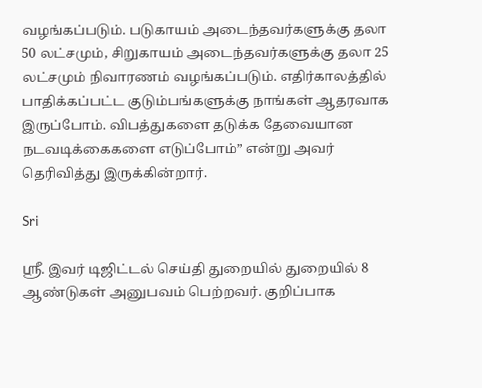வழங்கப்படும். படுகாயம் அடைந்தவர்களுக்கு தலா 50 லட்சமும், சிறுகாயம் அடைந்தவர்களுக்கு தலா 25 லட்சமும் நிவாரணம் வழங்கப்படும். எதிர்காலத்தில் பாதிக்கப்பட்ட குடும்பங்களுக்கு நாங்கள் ஆதரவாக இருப்போம். விபத்துகளை தடுக்க தேவையான நடவடிக்கைகளை எடுப்போம்” என்று அவர் தெரிவித்து இருக்கின்றார்.

Sri

ஸ்ரீ. இவர் டிஜிட்டல் செய்தி துறையில் துறையில் 8 ஆண்டுகள் அனுபவம் பெற்றவர். குறிப்பாக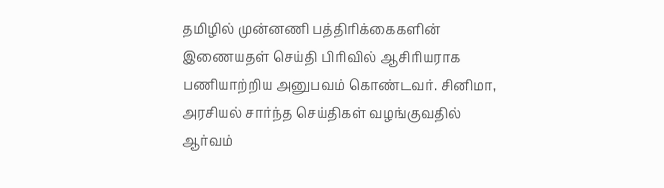தமிழில் முன்னணி பத்திரிக்கைகளின் இணையதள் செய்தி பிரிவில் ஆசிரியராக பணியாற்றிய அனுபவம் கொண்டவர். சினிமா, அரசியல் சார்ந்த செய்திகள் வழங்குவதில் ஆர்வம்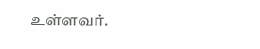உள்ளவர்.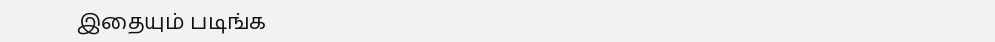இதையும் படிங்க